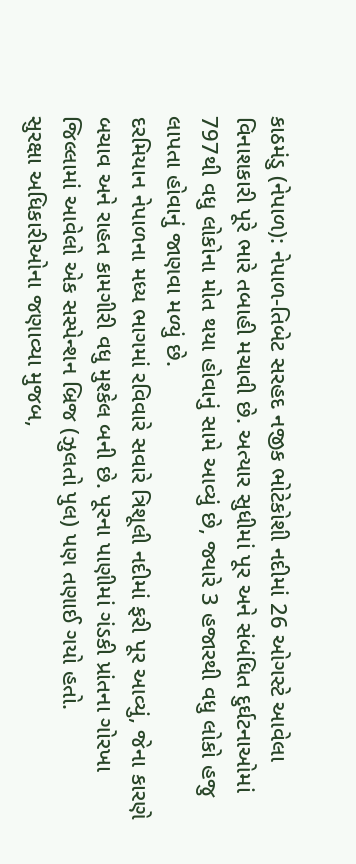કાઠમંડુ (નેપાળ): નેપાળ-તિબેટ સરહદ નજીક ભોટેકોશી નદીમાં 26 ઓગસ્ટે આવેલા વિનાશકારી પૂરે ભારે તબાહી મચાવી છે. અત્યાર સુધીમાં પૂર અને સંબંધિત દુર્ઘટનાઓમાં 797થી વધુ લોકોના મોત થયા હોવાનું સામે આવ્યું છે, જ્યારે 3 હજારથી વધુ લોકો હજુ લાપતા હોવાનું જાણવા મળ્યું છે.
દરમિયાન નેપાળના મધ્ય ભાગમાં રવિવારે સવારે ત્રિશૂલી નદીમાં ફરી પૂર આવ્યું, જેના કારણે બચાવ અને રાહત કામગીરી વધુ મુશ્કેલ બની છે. પૂરના પાણીમાં ગંડકી પ્રાંતના ગોરખા જિલ્લામાં આવેલો એક સસ્પેન્શન બ્રિજ (ઝુલતો પુલ) પણ તણાઈ ગયો હતો.
સુરક્ષા અધિકારીઓના જણાવ્યા મુજબ,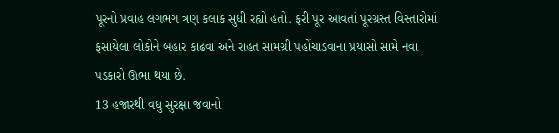પૂરનો પ્રવાહ લગભગ ત્રણ કલાક સુધી રહ્યો હતો. ફરી પૂર આવતાં પૂરગ્રસ્ત વિસ્તારોમાં ફસાયેલા લોકોને બહાર કાઢવા અને રાહત સામગ્રી પહોંચાડવાના પ્રયાસો સામે નવા પડકારો ઊભા થયા છે.
13 હજારથી વધુ સુરક્ષા જવાનો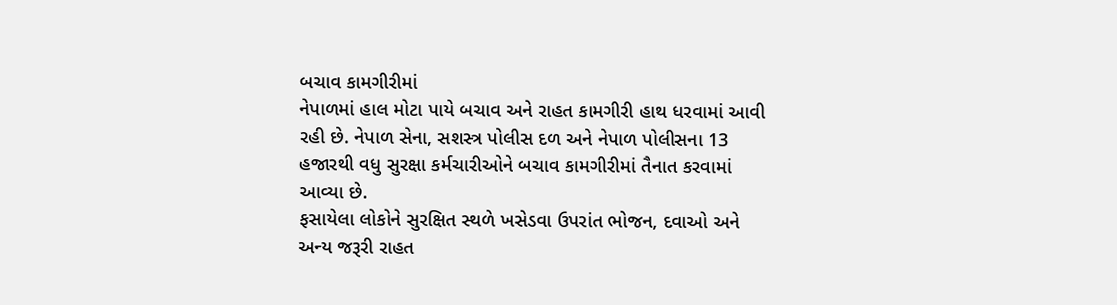બચાવ કામગીરીમાં
નેપાળમાં હાલ મોટા પાયે બચાવ અને રાહત કામગીરી હાથ ધરવામાં આવી રહી છે. નેપાળ સેના, સશસ્ત્ર પોલીસ દળ અને નેપાળ પોલીસના 13 હજારથી વધુ સુરક્ષા કર્મચારીઓને બચાવ કામગીરીમાં તૈનાત કરવામાં આવ્યા છે.
ફસાયેલા લોકોને સુરક્ષિત સ્થળે ખસેડવા ઉપરાંત ભોજન, દવાઓ અને અન્ય જરૂરી રાહત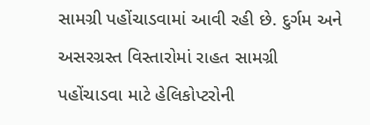સામગ્રી પહોંચાડવામાં આવી રહી છે. દુર્ગમ અને અસરગ્રસ્ત વિસ્તારોમાં રાહત સામગ્રી પહોંચાડવા માટે હેલિકોપ્ટરોની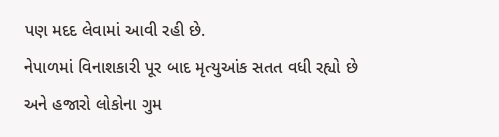પણ મદદ લેવામાં આવી રહી છે.
નેપાળમાં વિનાશકારી પૂર બાદ મૃત્યુઆંક સતત વધી રહ્યો છે અને હજારો લોકોના ગુમ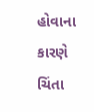હોવાના કારણે ચિંતા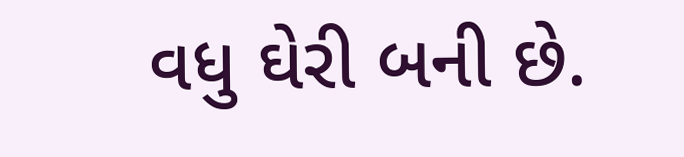વધુ ઘેરી બની છે.